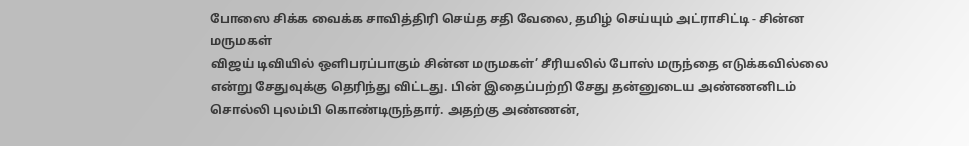போஸை சிக்க வைக்க சாவித்திரி செய்த சதி வேலை, தமிழ் செய்யும் அட்ராசிட்டி - சின்ன மருமகள்
விஜய் டிவியில் ஒளிபரப்பாகும் சின்ன மருமகள்’ சீரியலில் போஸ் மருந்தை எடுக்கவில்லை என்று சேதுவுக்கு தெரிந்து விட்டது. பின் இதைப்பற்றி சேது தன்னுடைய அண்ணனிடம் சொல்லி புலம்பி கொண்டிருந்தார். அதற்கு அண்ணன்,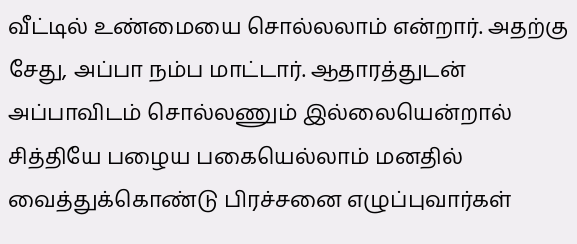வீட்டில் உண்மையை சொல்லலாம் என்றார். அதற்கு சேது, அப்பா நம்ப மாட்டார். ஆதாரத்துடன் அப்பாவிடம் சொல்லணும் இல்லையென்றால் சித்தியே பழைய பகையெல்லாம் மனதில் வைத்துக்கொண்டு பிரச்சனை எழுப்புவார்கள்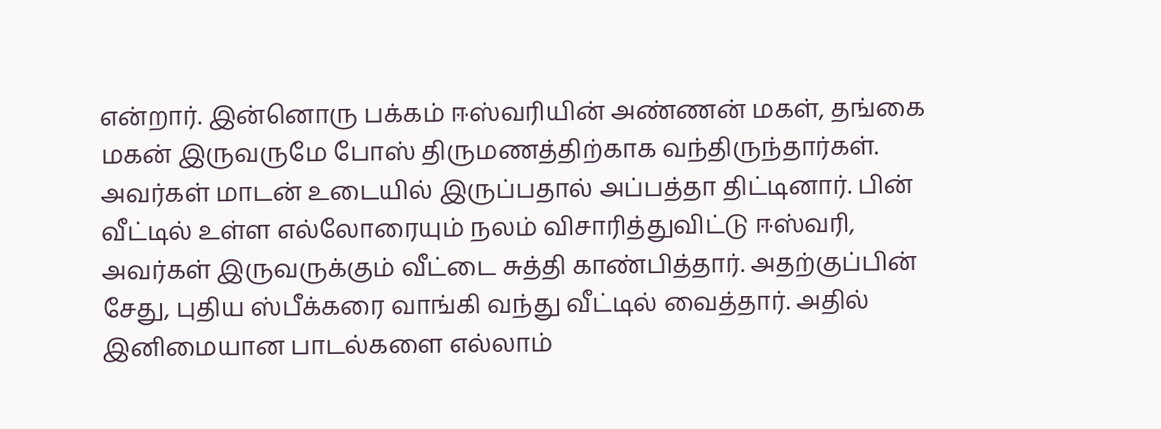என்றார். இன்னொரு பக்கம் ஈஸ்வரியின் அண்ணன் மகள், தங்கை மகன் இருவருமே போஸ் திருமணத்திற்காக வந்திருந்தார்கள்.
அவர்கள் மாடன் உடையில் இருப்பதால் அப்பத்தா திட்டினார். பின் வீட்டில் உள்ள எல்லோரையும் நலம் விசாரித்துவிட்டு ஈஸ்வரி, அவர்கள் இருவருக்கும் வீட்டை சுத்தி காண்பித்தார். அதற்குப்பின் சேது, புதிய ஸ்பீக்கரை வாங்கி வந்து வீட்டில் வைத்தார். அதில் இனிமையான பாடல்களை எல்லாம்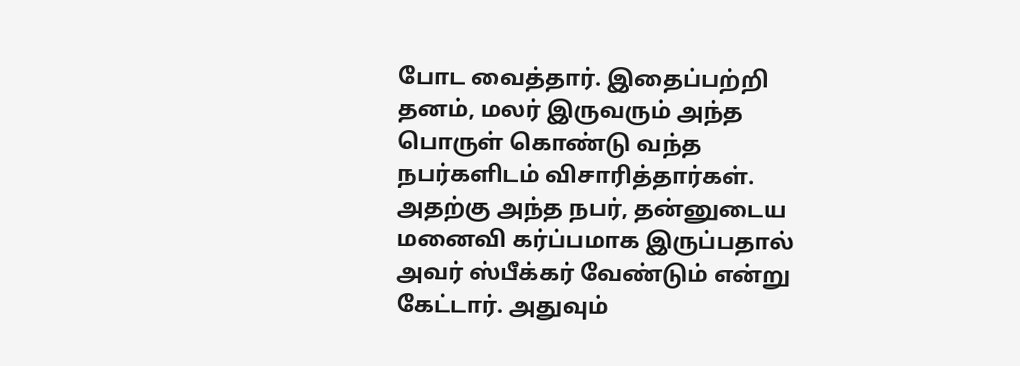போட வைத்தார். இதைப்பற்றி தனம், மலர் இருவரும் அந்த பொருள் கொண்டு வந்த நபர்களிடம் விசாரித்தார்கள். அதற்கு அந்த நபர், தன்னுடைய மனைவி கர்ப்பமாக இருப்பதால் அவர் ஸ்பீக்கர் வேண்டும் என்று கேட்டார். அதுவும்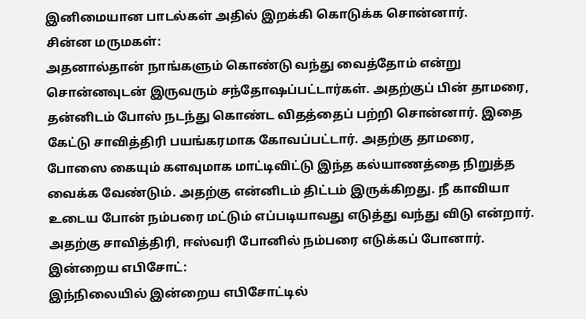இனிமையான பாடல்கள் அதில் இறக்கி கொடுக்க சொன்னார்.
சின்ன மருமகள்:
அதனால்தான் நாங்களும் கொண்டு வந்து வைத்தோம் என்று சொன்னவுடன் இருவரும் சந்தோஷப்பட்டார்கள். அதற்குப் பின் தாமரை, தன்னிடம் போஸ் நடந்து கொண்ட விதத்தைப் பற்றி சொன்னார். இதை கேட்டு சாவித்திரி பயங்கரமாக கோவப்பட்டார். அதற்கு தாமரை, போஸை கையும் களவுமாக மாட்டிவிட்டு இந்த கல்யாணத்தை நிறுத்த வைக்க வேண்டும். அதற்கு என்னிடம் திட்டம் இருக்கிறது. நீ காவியா உடைய போன் நம்பரை மட்டும் எப்படியாவது எடுத்து வந்து விடு என்றார்.
அதற்கு சாவித்திரி, ஈஸ்வரி போனில் நம்பரை எடுக்கப் போனார்.
இன்றைய எபிசோட்:
இந்நிலையில் இன்றைய எபிசோட்டில்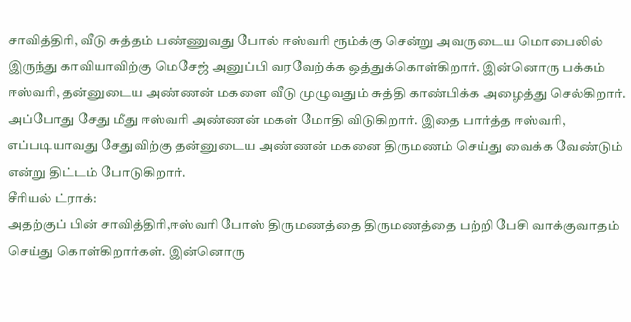சாவித்திரி, வீடு சுத்தம் பண்ணுவது போல் ஈஸ்வரி ரூம்க்கு சென்று அவருடைய மொபைலில் இருந்து காவியாவிற்கு மெசேஜ் அனுப்பி வரவேற்க்க ஒத்துக்கொள்கிறார். இன்னொரு பக்கம் ஈஸ்வரி, தன்னுடைய அண்ணன் மகளை வீடு முழுவதும் சுத்தி காண்பிக்க அழைத்து செல்கிறார். அப்போது சேது மீது ஈஸ்வரி அண்ணன் மகள் மோதி விடுகிறார். இதை பார்த்த ஈஸ்வரி, எப்படியாவது சேதுவிற்கு தன்னுடைய அண்ணன் மகனை திருமணம் செய்து வைக்க வேண்டும் என்று திட்டம் போடுகிறார்.
சீரியல் ட்ராக்:
அதற்குப் பின் சாவித்திரி,ஈஸ்வரி போஸ் திருமணத்தை திருமணத்தை பற்றி பேசி வாக்குவாதம் செய்து கொள்கிறார்கள். இன்னொரு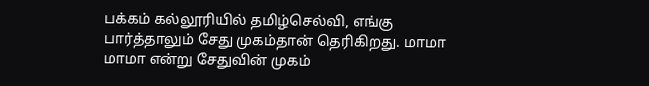பக்கம் கல்லூரியில் தமிழ்செல்வி, எங்கு பார்த்தாலும் சேது முகம்தான் தெரிகிறது. மாமா மாமா என்று சேதுவின் முகம்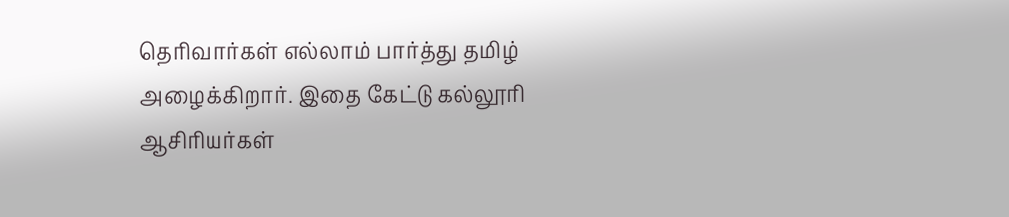தெரிவார்கள் எல்லாம் பார்த்து தமிழ் அழைக்கிறார். இதை கேட்டு கல்லூரி ஆசிரியர்கள்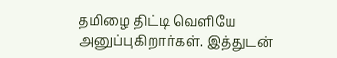தமிழை திட்டி வெளியே அனுப்புகிறார்கள். இத்துடன்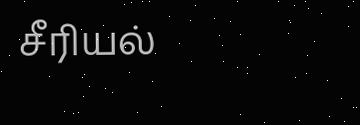சீரியல்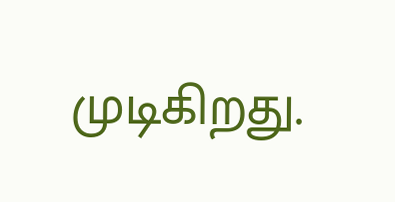முடிகிறது.